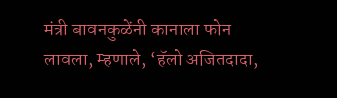मंत्री बावनकुळेंनी कानाला फोन लावला, म्हणाले, ‘हॅलो अजितदादा,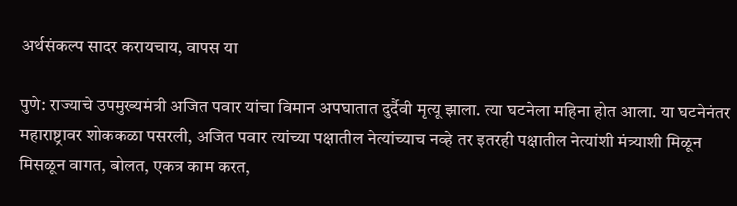अर्थसंकल्प सादर करायचाय, वापस या

पुणे: राज्याचे उपमुख्यमंत्री अजित पवार यांचा विमान अपघातात दुर्दैवी मृत्यू झाला. त्या घटनेला महिना होत आला. या घटनेनंतर महाराष्ट्रावर शोककळा पसरली, अजित पवार त्यांच्या पक्षातील नेत्यांच्याच नव्हे तर इतरही पक्षातील नेत्यांशी मंत्र्याशी मिळून मिसळून वागत, बोलत, एकत्र काम करत,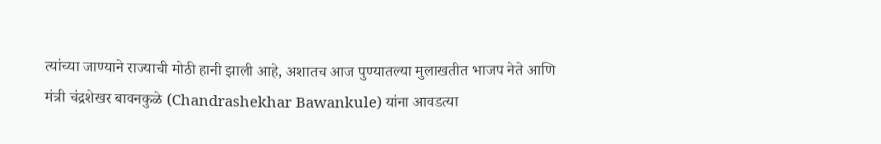त्यांच्या जाण्याने राज्याची मोठी हानी झाली आहे, अशातच आज पुण्यातल्या मुलाखतीत भाजप नेते आणि मंत्री चंद्रशेखर बावनकुळे (Chandrashekhar Bawankule) यांना आवडत्या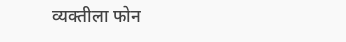व्यक्तीला फोन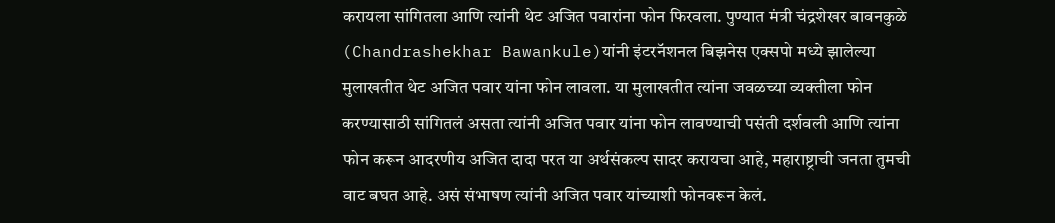करायला सांगितला आणि त्यांनी थेट अजित पवारांना फोन फिरवला. पुण्यात मंत्री चंद्रशेखर बावनकुळे (Chandrashekhar Bawankule)यांनी इंटरनॅशनल बिझनेस एक्सपो मध्ये झालेल्या मुलाखतीत थेट अजित पवार यांना फोन लावला. या मुलाखतीत त्यांना जवळच्या व्यक्तीला फोन करण्यासाठी सांगितलं असता त्यांनी अजित पवार यांना फोन लावण्याची पसंती दर्शवली आणि त्यांना फोन करून आदरणीय अजित दादा परत या अर्थसंकल्प सादर करायचा आहे, महाराष्ट्राची जनता तुमची वाट बघत आहे. असं संभाषण त्यांनी अजित पवार यांच्याशी फोनवरून केलं.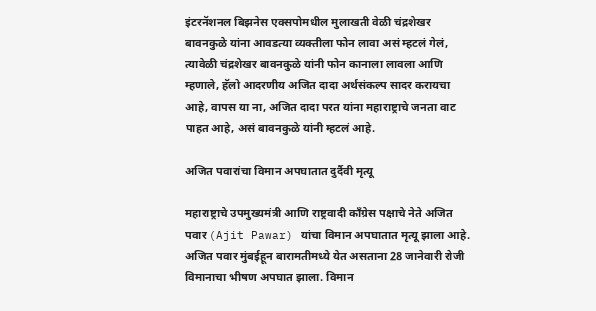इंटरनॅशनल बिझनेस एक्सपोमधील मुलाखती वेळी चंद्रशेखर बावनकुळे यांना आवडत्या व्यक्तीला फोन लावा असं म्हटलं गेलं, त्यावेळी चंद्रशेखर बावनकुळे यांनी फोन कानाला लावला आणि म्हणाले, हॅलो आदरणीय अजित दादा अर्थसंकल्प सादर करायचा आहे, वापस या ना, अजित दादा परत यांना महाराष्ट्राचे जनता वाट पाहत आहे, असं बावनकुळे यांनी म्हटलं आहे.

अजित पवारांचा विमान अपघातात दुर्दैवी मृत्यू

महाराष्ट्राचे उपमुख्यमंत्री आणि राष्ट्रवादी काँग्रेस पक्षाचे नेते अजित पवार (Ajit Pawar) यांचा विमान अपघातात मृत्यू झाला आहे. अजित पवार मुंबईहून बारामतीमध्ये येत असताना 28 जानेवारी रोजी विमानाचा भीषण अपघात झाला. विमान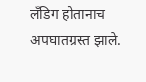लँडिग होतानाच अपघातग्रस्त झाले.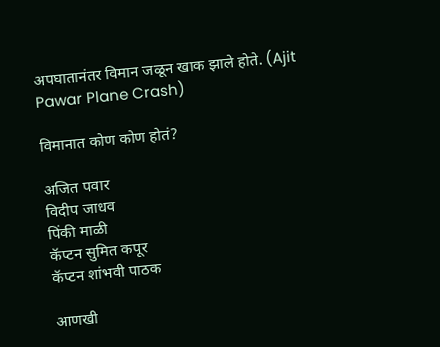अपघातानंतर विमान जळून खाक झाले होते. (Ajit Pawar Plane Crash)

विमानात कोण कोण होतं?

अजित पवार
विदीप जाधव
पिंकी माळी
कॅप्टन सुमित कपूर
कॅप्टन शांभवी पाठक

आणखी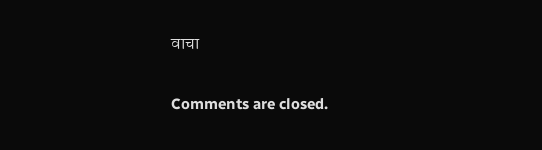वाचा

Comments are closed.